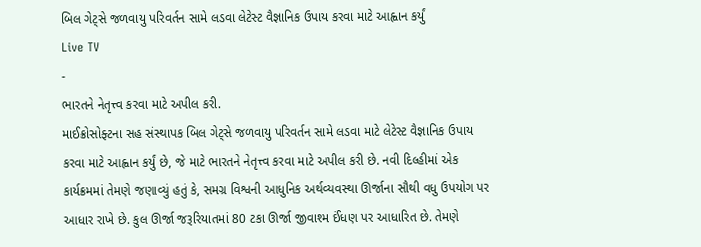બિલ ગેટ્સે જળવાયુ પરિવર્તન સામે લડવા લેટેસ્ટ વૈજ્ઞાનિક ઉપાય કરવા માટે આહ્વાન કર્યું
Live TV
-
ભારતને નેતૃત્ત્વ કરવા માટે અપીલ કરી.
માઈક્રોસોફ્ટના સહ સંસ્થાપક બિલ ગેટ્સે જળવાયુ પરિવર્તન સામે લડવા માટે લેટેસ્ટ વૈજ્ઞાનિક ઉપાય કરવા માટે આહ્વાન કર્યું છે, જે માટે ભારતને નેતૃત્ત્વ કરવા માટે અપીલ કરી છે. નવી દિલ્હીમાં એક કાર્યક્રમમાં તેમણે જણાવ્યું હતું કે, સમગ્ર વિશ્વની આધુનિક અર્થવ્યવસ્થા ઊર્જાના સૌથી વધુ ઉપયોગ પર આધાર રાખે છે. કુલ ઊર્જા જરૂરિયાતમાં 80 ટકા ઊર્જા જીવાશ્મ ઈંધણ પર આધારિત છે. તેમણે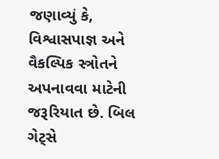જણાવ્યું કે, વિશ્વાસપાજ્ઞ અને વૈકલ્પિક સ્ત્રોતને અપનાવવા માટેની જરૂરિયાત છે. બિલ ગેટ્સે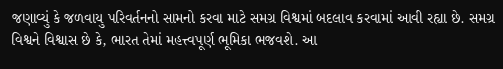જણાવ્યું કે જળવાયુ પરિવર્તનનો સામનો કરવા માટે સમગ્ર વિશ્વમાં બદલાવ કરવામાં આવી રહ્યા છે. સમગ્ર વિશ્વને વિશ્વાસ છે કે, ભારત તેમાં મહત્ત્વપૂર્ણ ભૂમિકા ભજવશે. આ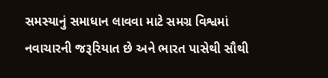સમસ્યાનું સમાધાન લાવવા માટે સમગ્ર વિશ્વમાં નવાચારની જરૂરિયાત છે અને ભારત પાસેથી સૌથી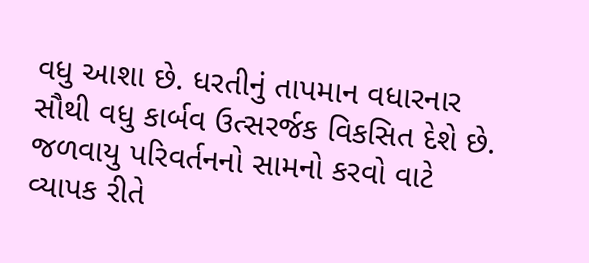વધુ આશા છે. ધરતીનું તાપમાન વધારનાર સૌથી વધુ કાર્બવ ઉત્સરર્જક વિકસિત દેશે છે. જળવાયુ પરિવર્તનનો સામનો કરવો વાટે વ્યાપક રીતે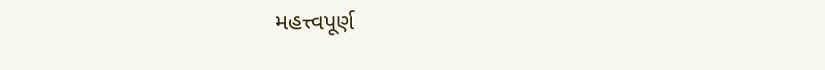મહત્ત્વપૂર્ણ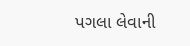પગલા લેવાની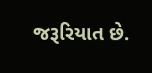જરૂરિયાત છે.